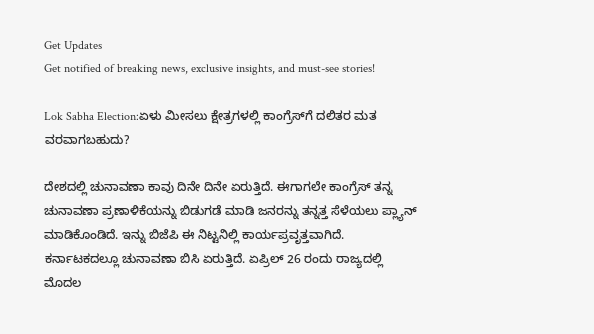Get Updates
Get notified of breaking news, exclusive insights, and must-see stories!

Lok Sabha Election:ಏಳು ಮೀಸಲು ಕ್ಷೇತ್ರಗಳಲ್ಲಿ ಕಾಂಗ್ರೆಸ್‌ಗೆ ದಲಿತರ ಮತ ವರವಾಗಬಹುದು?

ದೇಶದಲ್ಲಿ ಚುನಾವಣಾ ಕಾವು ದಿನೇ ದಿನೇ ಏರುತ್ತಿದೆ. ಈಗಾಗಲೇ ಕಾಂಗ್ರೆಸ್‌ ತನ್ನ ಚುನಾವಣಾ ಪ್ರಣಾಳಿಕೆಯನ್ನು ಬಿಡುಗಡೆ ಮಾಡಿ ಜನರನ್ನು ತನ್ನತ್ತ ಸೆಳೆಯಲು ಪ್ಲ್ಯಾನ್ ಮಾಡಿಕೊಂಡಿದೆ. ಇನ್ನು ಬಿಜೆಪಿ ಈ ನಿಟ್ಟನಿಲ್ಲಿ ಕಾರ್ಯಪ್ರವೃತ್ತವಾಗಿದೆ. ಕರ್ನಾಟಕದಲ್ಲೂ ಚುನಾವಣಾ ಬಿಸಿ ಏರುತ್ತಿದೆ. ಏಪ್ರಿಲ್‌ 26 ರಂದು ರಾಜ್ಯದಲ್ಲಿ ಮೊದಲ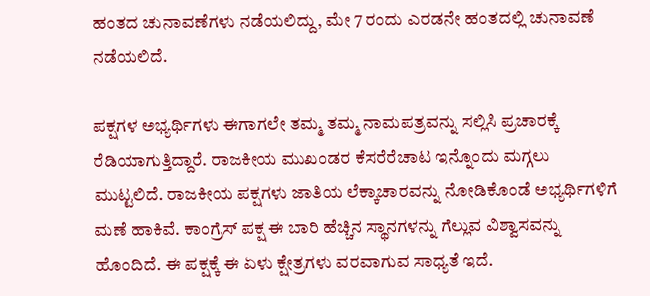ಹಂತದ ಚುನಾವಣೆಗಳು ನಡೆಯಲಿದ್ದು, ಮೇ 7 ರಂದು ಎರಡನೇ ಹಂತದಲ್ಲಿ ಚುನಾವಣೆ ನಡೆಯಲಿದೆ.

ಪಕ್ಷಗಳ ಅಭ್ಯರ್ಥಿಗಳು ಈಗಾಗಲೇ ತಮ್ಮ ತಮ್ಮ ನಾಮಪತ್ರವನ್ನು ಸಲ್ಲಿಸಿ ಪ್ರಚಾರಕ್ಕೆ ರೆಡಿಯಾಗುತ್ತಿದ್ದಾರೆ. ರಾಜಕೀಯ ಮುಖಂಡರ ಕೆಸರೆರೆಚಾಟ ಇನ್ನೊಂದು ಮಗ್ಗಲು ಮುಟ್ಟಲಿದೆ. ರಾಜಕೀಯ ಪಕ್ಷಗಳು ಜಾತಿಯ ಲೆಕ್ಕಾಚಾರವನ್ನು ನೋಡಿಕೊಂಡೆ ಅಭ್ಯರ್ಥಿಗಳಿಗೆ ಮಣೆ ಹಾಕಿವೆ. ಕಾಂಗ್ರೆಸ್‌ ಪಕ್ಷ ಈ ಬಾರಿ ಹೆಚ್ಚಿನ ಸ್ಥಾನಗಳನ್ನು ಗೆಲ್ಲುವ ವಿಶ್ವಾಸವನ್ನು ಹೊಂದಿದೆ. ಈ ಪಕ್ಷಕ್ಕೆ ಈ ಏಳು ಕ್ಷೇತ್ರಗಳು ವರವಾಗುವ ಸಾಧ್ಯತೆ ಇದೆ.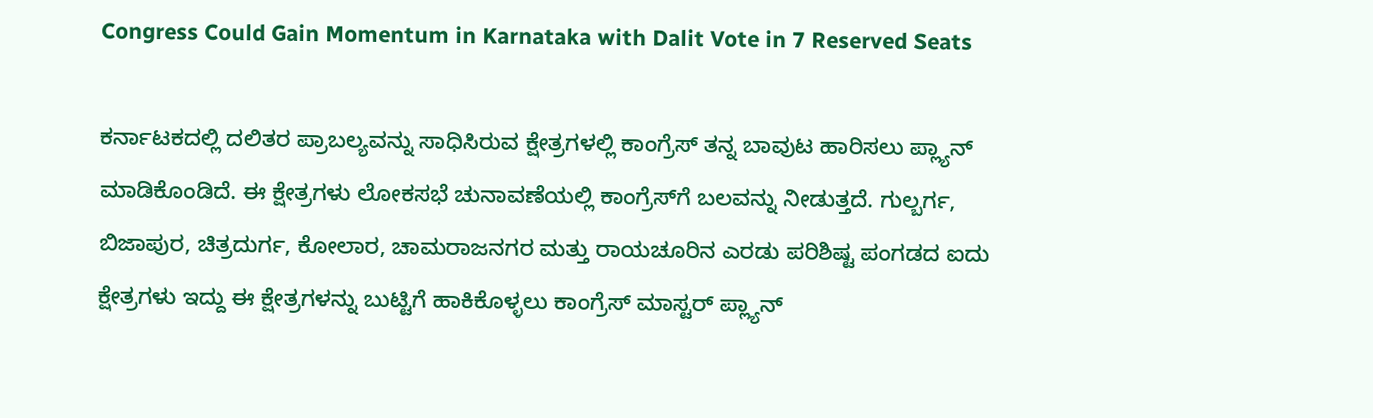Congress Could Gain Momentum in Karnataka with Dalit Vote in 7 Reserved Seats

ಕರ್ನಾಟಕದಲ್ಲಿ ದಲಿತರ ಪ್ರಾಬಲ್ಯವನ್ನು ಸಾಧಿಸಿರುವ ಕ್ಷೇತ್ರಗಳಲ್ಲಿ ಕಾಂಗ್ರೆಸ್ ತನ್ನ ಬಾವುಟ ಹಾರಿಸಲು ಪ್ಲ್ಯಾನ್ ಮಾಡಿಕೊಂಡಿದೆ. ಈ ಕ್ಷೇತ್ರಗಳು ಲೋಕಸಭೆ ಚುನಾವಣೆಯಲ್ಲಿ ಕಾಂಗ್ರೆಸ್‌ಗೆ ಬಲವನ್ನು ನೀಡುತ್ತದೆ. ಗುಲ್ಬರ್ಗ, ಬಿಜಾಪುರ, ಚಿತ್ರದುರ್ಗ, ಕೋಲಾರ, ಚಾಮರಾಜನಗರ ಮತ್ತು ರಾಯಚೂರಿನ ಎರಡು ಪರಿಶಿಷ್ಟ ಪಂಗಡದ ಐದು ಕ್ಷೇತ್ರಗಳು ಇದ್ದು ಈ ಕ್ಷೇತ್ರಗಳನ್ನು ಬುಟ್ಟಿಗೆ ಹಾಕಿಕೊಳ್ಳಲು ಕಾಂಗ್ರೆಸ್‌ ಮಾಸ್ಟರ್‌ ಪ್ಲ್ಯಾನ್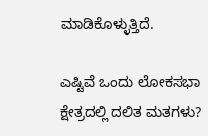ಮಾಡಿಕೊಳ್ಳುತ್ತಿದೆ.

ಎಷ್ಟಿವೆ ಒಂದು ಲೋಕಸಭಾ ಕ್ಷೇತ್ರದಲ್ಲಿ ದಲಿತ ಮತಗಳು?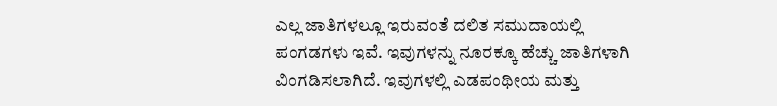ಎಲ್ಲ ಜಾತಿಗಳಲ್ಲೂ ಇರುವಂತೆ ದಲಿತ ಸಮುದಾಯಲ್ಲಿ ಪಂಗಡಗಳು ಇವೆ. ಇವುಗಳನ್ನು ನೂರಕ್ಕೂ ಹೆಚ್ಚು ಜಾತಿಗಳಾಗಿ ವಿಂಗಡಿಸಲಾಗಿದೆ. ಇವುಗಳಲ್ಲಿ ಎಡಪಂಥೀಯ ಮತ್ತು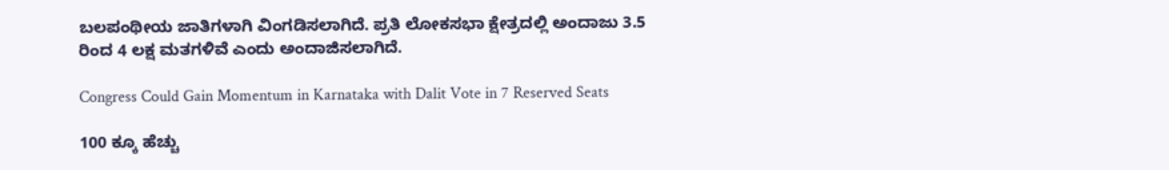ಬಲಪಂಥೀಯ ಜಾತಿಗಳಾಗಿ ವಿಂಗಡಿಸಲಾಗಿದೆ. ಪ್ರತಿ ಲೋಕಸಭಾ ಕ್ಷೇತ್ರದಲ್ಲಿ ಅಂದಾಜು 3.5 ರಿಂದ 4 ಲಕ್ಷ ಮತಗಳಿವೆ ಎಂದು ಅಂದಾಜಿಸಲಾಗಿದೆ.

Congress Could Gain Momentum in Karnataka with Dalit Vote in 7 Reserved Seats

100 ಕ್ಕೂ ಹೆಚ್ಚು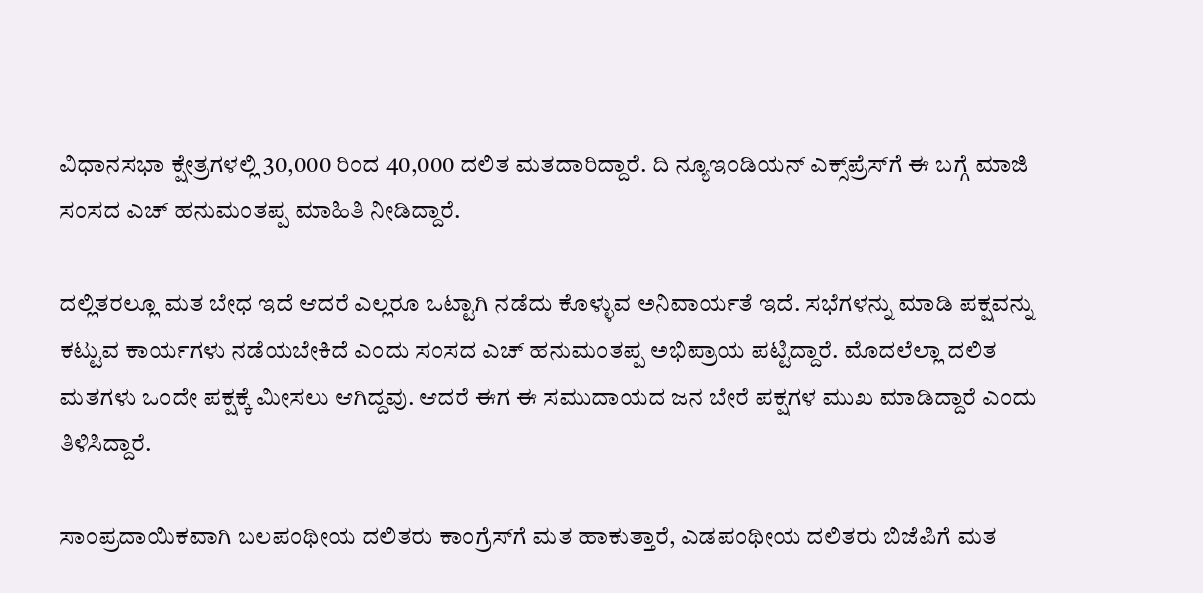ವಿಧಾನಸಭಾ ಕ್ಷೇತ್ರಗಳಲ್ಲಿ 30,000 ರಿಂದ 40,000 ದಲಿತ ಮತದಾರಿದ್ದಾರೆ. ದಿ ನ್ಯೂಇಂಡಿಯನ್ ಎಕ್ಸ್‌ಪ್ರೆಸ್‌ಗೆ ಈ ಬಗ್ಗೆ ಮಾಜಿ ಸಂಸದ ಎಚ್‌ ಹನುಮಂತಪ್ಪ ಮಾಹಿತಿ ನೀಡಿದ್ದಾರೆ.

ದಲ್ಲಿತರಲ್ಲೂ ಮತ ಬೇಧ ಇದೆ ಆದರೆ ಎಲ್ಲರೂ ಒಟ್ಟಾಗಿ ನಡೆದು ಕೊಳ್ಳುವ ಅನಿವಾರ್ಯತೆ ಇದೆ. ಸಭೆಗಳನ್ನು ಮಾಡಿ ಪಕ್ಷವನ್ನು ಕಟ್ಟುವ ಕಾರ್ಯಗಳು ನಡೆಯಬೇಕಿದೆ ಎಂದು ಸಂಸದ ಎಚ್‌ ಹನುಮಂತಪ್ಪ ಅಭಿಪ್ರಾಯ ಪಟ್ಟಿದ್ದಾರೆ. ಮೊದಲೆಲ್ಲಾ ದಲಿತ ಮತಗಳು ಒಂದೇ ಪಕ್ಷಕ್ಕೆ ಮೀಸಲು ಆಗಿದ್ದವು. ಆದರೆ ಈಗ ಈ ಸಮುದಾಯದ ಜನ ಬೇರೆ ಪಕ್ಷಗಳ ಮುಖ ಮಾಡಿದ್ದಾರೆ ಎಂದು ತಿಳಿಸಿದ್ದಾರೆ.

ಸಾಂಪ್ರದಾಯಿಕವಾಗಿ ಬಲಪಂಥೀಯ ದಲಿತರು ಕಾಂಗ್ರೆಸ್‌ಗೆ ಮತ ಹಾಕುತ್ತಾರೆ, ಎಡಪಂಥೀಯ ದಲಿತರು ಬಿಜೆಪಿಗೆ ಮತ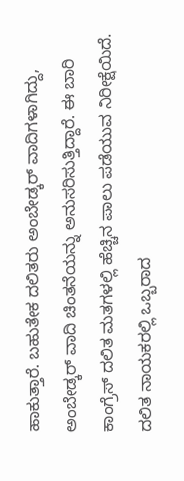ಹಾಕುತ್ತಾರೆ. ಬಹುತೇಕ ದಲಿತರು ಅಂಬೇಡ್ಕರ್‌ ವಾದಿಗಳಾಗಿದ್ದು, ಅಂಬೇಡ್ಕರ್‌ ವಾದಿ ಚಿಂತನೆಯನ್ನು ಅನುಸರಿಸುತ್ತಿದ್ದಾರೆ. ಈ ಬಾರಿ ಕಾಂಗ್ರೆಸ್ ದಲಿತ ಮತಗಳಲ್ಲಿ ಹೆಚ್ಚಿನ ಪಾಲು ಪಡೆಯುವ ನಿರೀಕ್ಷೆಯಿದೆ. ದಲಿತ ನಾಯಕರಲ್ಲಿ ಒಬ್ಬರಾದ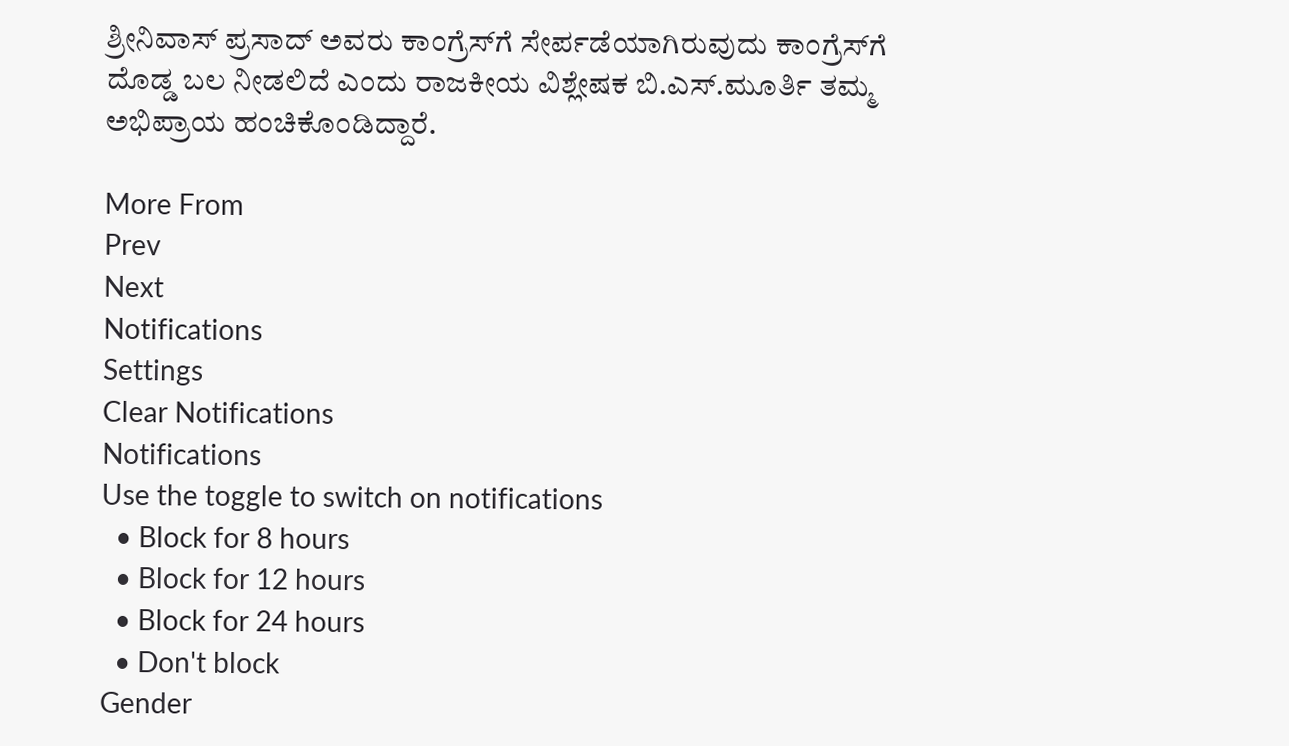ಶ್ರೀನಿವಾಸ್ ಪ್ರಸಾದ್ ಅವರು ಕಾಂಗ್ರೆಸ್‌ಗೆ ಸೇರ್ಪಡೆಯಾಗಿರುವುದು ಕಾಂಗ್ರೆಸ್‌ಗೆ ದೊಡ್ಡ ಬಲ ನೀಡಲಿದೆ ಎಂದು ರಾಜಕೀಯ ವಿಶ್ಲೇಷಕ ಬಿ.ಎಸ್.ಮೂರ್ತಿ ತಮ್ಮ ಅಭಿಪ್ರಾಯ ಹಂಚಿಕೊಂಡಿದ್ದಾರೆ.

More From
Prev
Next
Notifications
Settings
Clear Notifications
Notifications
Use the toggle to switch on notifications
  • Block for 8 hours
  • Block for 12 hours
  • Block for 24 hours
  • Don't block
Gender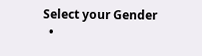Select your Gender
  •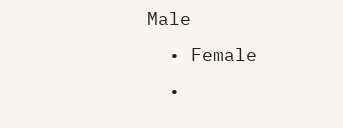Male
  • Female
  •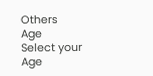Others
Age
Select your Age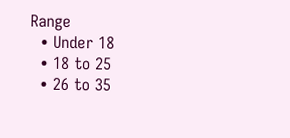Range
  • Under 18
  • 18 to 25
  • 26 to 35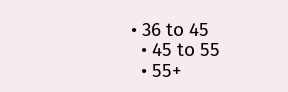• 36 to 45
  • 45 to 55
  • 55+